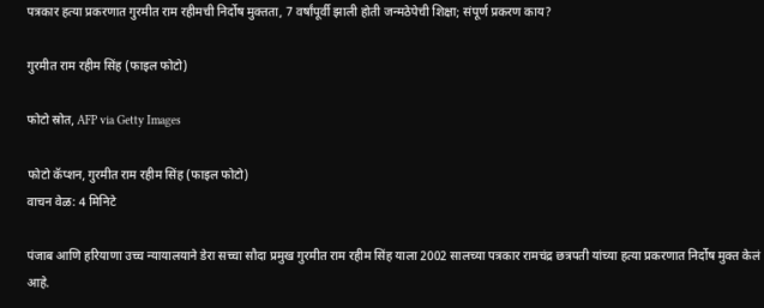पत्रकार हत्या प्रकरणात गुरमीत राम रहीमची निर्दोष मुक्तता, 7 वर्षांपूर्वी झाली होती जन्मठेपेची शिक्षा; संपूर्ण प्रकरण काय?

गुरमीत राम रहीम सिंह (फाइल फोटो)

फोटो स्रोत, AFP via Getty Images

फोटो कॅप्शन, गुरमीत राम रहीम सिंह (फाइल फोटो)
वाचन वेळ: 4 मिनिटे

पंजाब आणि हरियाणा उच्च न्यायालयाने डेरा सच्चा सौदा प्रमुख गुरमीत राम रहीम सिंह याला 2002 सालच्या पत्रकार रामचंद्र छत्रपती यांच्या हत्या प्रकरणात निर्दोष मुक्त केलं आहे.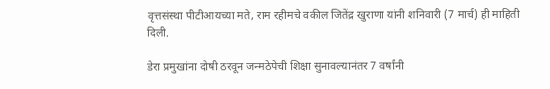वृत्तसंस्था पीटीआयच्या मते, राम रहीमचे वकील जितेंद्र खुराणा यांनी शनिवारी (7 मार्च) ही माहिती दिली.

डेरा प्रमुखांना दोषी ठरवून जन्मठेपेची शिक्षा सुनावल्यानंतर 7 वर्षांनी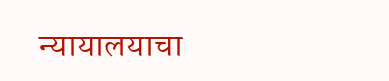न्यायालयाचा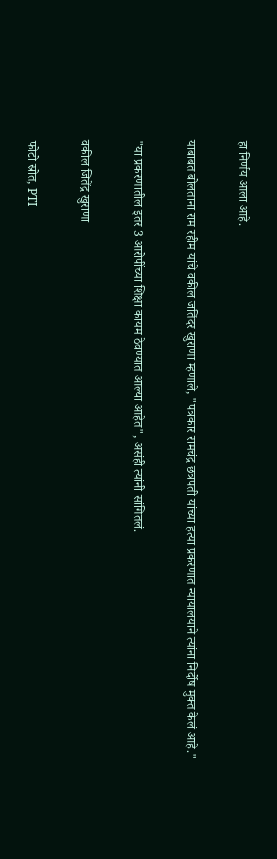हा निर्णय आला आहे.

याबाबत बोलताना राम रहीम यांचे वकील जतिंदर खुराणा म्हणाले, "पत्रकार रामचंद्र छत्रपती यांच्या हत्या प्रकरणात न्यायालयाने त्यांना निर्दोष मुक्त केलं आहे."

"या प्रकरणातील इतर 3 आरोपींच्या शिक्षा कायम ठेवण्यात आल्या आहेत", असंही त्यांनी सांगितलं.

वकील जितेंद्र खुराणा

फोटो स्रोत, PTI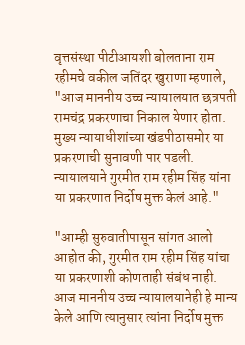वृत्तसंस्था पीटीआयशी बोलताना राम रहीमचे वकील जतिंदर खुराणा म्हणाले, "आज माननीय उच्च न्यायालयात छत्रपती रामचंद्र प्रकरणाचा निकाल येणार होता. मुख्य न्यायाधीशांच्या खंडपीठासमोर या प्रकरणाची सुनावणी पार पडली. न्यायालयाने गुरमीत राम रहीम सिंह यांना या प्रकरणात निर्दोष मुक्त केलं आहे."

"आम्ही सुरुवातीपासून सांगत आलो आहोत की, गुरमीत राम रहीम सिंह यांचा या प्रकरणाशी कोणताही संबंध नाही. आज माननीय उच्च न्यायालयानेही हे मान्य केले आणि त्यानुसार त्यांना निर्दोष मुक्त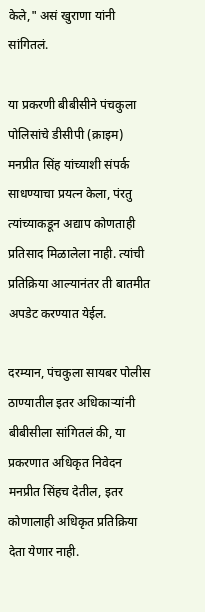केले," असं खुराणा यांनी सांगितलं.

या प्रकरणी बीबीसीने पंचकुला पोलिसांचे डीसीपी (क्राइम) मनप्रीत सिंह यांच्याशी संपर्क साधण्याचा प्रयत्न केला, पंरतु त्यांच्याकडून अद्याप कोणताही प्रतिसाद मिळालेला नाही. त्यांची प्रतिक्रिया आल्यानंतर ती बातमीत अपडेट करण्यात येईल.

दरम्यान, पंचकुला सायबर पोलीस ठाण्यातील इतर अधिकाऱ्यांनी बीबीसीला सांगितलं की, या प्रकरणात अधिकृत निवेदन मनप्रीत सिंहच देतील, इतर कोणालाही अधिकृत प्रतिक्रिया देता येणार नाही.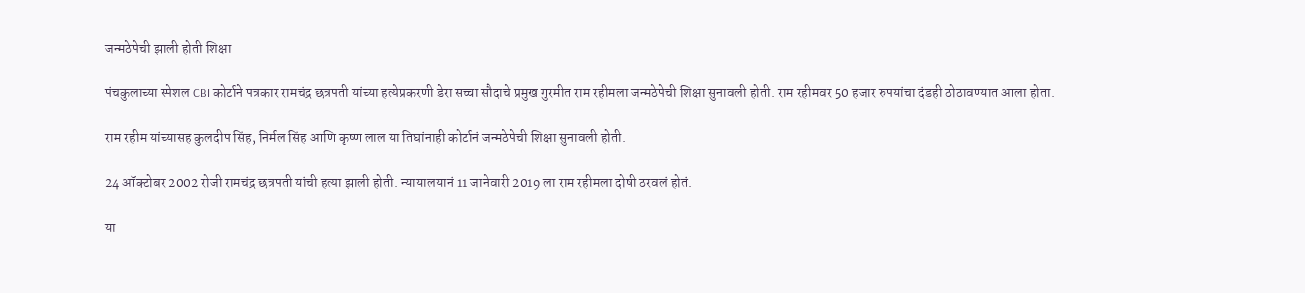जन्मठेपेची झाली होती शिक्षा

पंचकुलाच्या स्पेशल CBI कोर्टाने पत्रकार रामचंद्र छत्रपती यांच्या हत्येप्रकरणी डेरा सच्चा सौदाचे प्रमुख गुरमीत राम रहीमला जन्मठेपेची शिक्षा सुनावली होती. राम रहीमवर 50 हजार रुपयांचा दंडही ठोठावण्यात आला होता.

राम रहीम यांच्यासह कुलदीप सिंह, निर्मल सिंह आणि कृष्ण लाल या तिघांनाही कोर्टानं जन्मठेपेची शिक्षा सुनावली होती.

24 ऑक्टोबर 2002 रोजी रामचंद्र छत्रपती यांची हत्या झाली होती. न्यायालयानं 11 जानेवारी 2019 ला राम रहीमला दोषी ठरवलं होतं.

या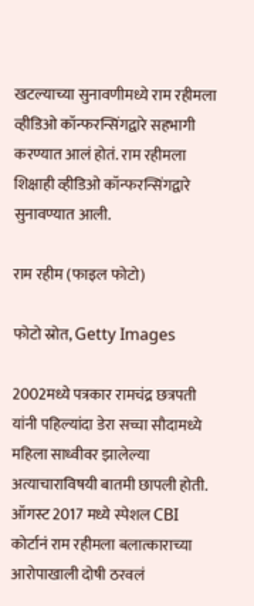खटल्याच्या सुनावणीमध्ये राम रहीमला व्हीडिओ कॉन्फरन्सिंगद्वारे सहभागी करण्यात आलं होतं. राम रहीमला शिक्षाही व्हीडिओ कॉन्फरन्सिंगद्वारे सुनावण्यात आली.

राम रहीम (फाइल फोटो)

फोटो स्रोत, Getty Images

2002मध्ये पत्रकार रामचंद्र छत्रपती यांनी पहिल्यांदा डेरा सच्चा सौदामध्ये महिला साध्वीवर झालेल्या अत्याचाराविषयी बातमी छापली होती. ऑगस्ट 2017 मध्ये स्पेशल CBI कोर्टानं राम रहीमला बलात्काराच्या आरोपाखाली दोषी ठरवलं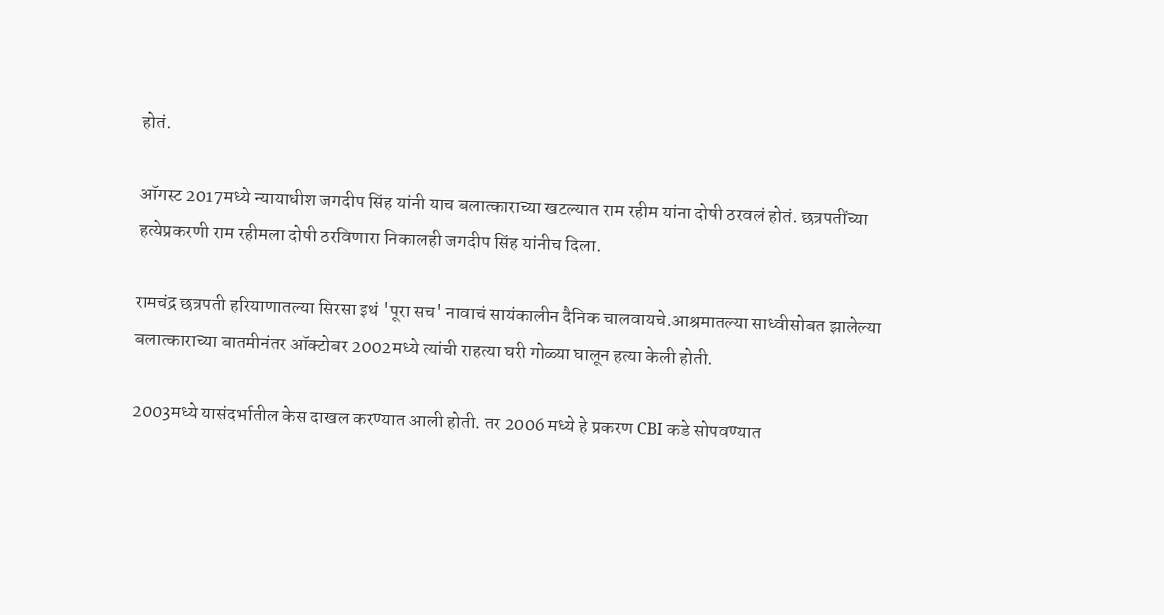होतं.

ऑगस्ट 2017मध्ये न्यायाधीश जगदीप सिंह यांनी याच बलात्काराच्या खटल्यात राम रहीम यांना दोषी ठरवलं होतं. छत्रपतींच्या हत्येप्रकरणी राम रहीमला दोषी ठरविणारा निकालही जगदीप सिंह यांनीच दिला.

रामचंद्र छत्रपती हरियाणातल्या सिरसा इथं 'पूरा सच' नावाचं सायंकालीन दैनिक चालवायचे.आश्रमातल्या साध्वीसोबत झालेल्या बलात्काराच्या बातमीनंतर ऑक्टोबर 2002मध्ये त्यांची राहत्या घरी गोळ्या घालून हत्या केली होती.

2003मध्ये यासंदर्भातील केस दाखल करण्यात आली होती. तर 2006 मध्ये हे प्रकरण CBI कडे सोपवण्यात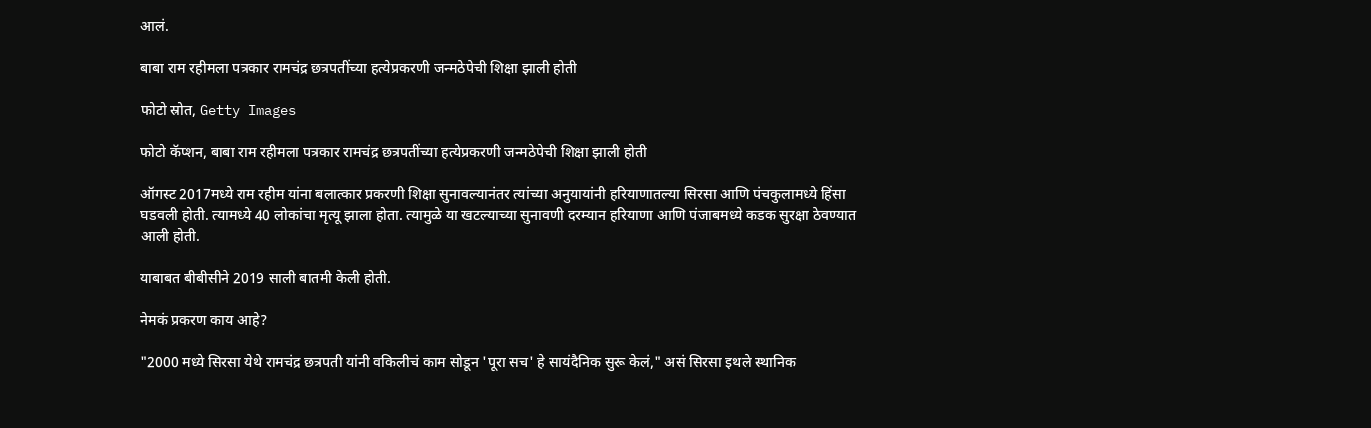आलं.

बाबा राम रहीमला पत्रकार रामचंद्र छत्रपतींच्या हत्येप्रकरणी जन्मठेपेची शिक्षा झाली होती

फोटो स्रोत, Getty Images

फोटो कॅप्शन, बाबा राम रहीमला पत्रकार रामचंद्र छत्रपतींच्या हत्येप्रकरणी जन्मठेपेची शिक्षा झाली होती

ऑगस्ट 2017मध्ये राम रहीम यांना बलात्कार प्रकरणी शिक्षा सुनावल्यानंतर त्यांच्या अनुयायांनी हरियाणातल्या सिरसा आणि पंचकुलामध्ये हिंसा घडवली होती. त्यामध्ये 40 लोकांचा मृत्यू झाला होता. त्यामुळे या खटल्याच्या सुनावणी दरम्यान हरियाणा आणि पंजाबमध्ये कडक सुरक्षा ठेवण्यात आली होती.

याबाबत बीबीसीने 2019 साली बातमी केली होती.

नेमकं प्रकरण काय आहे?

"2000 मध्ये सिरसा येथे रामचंद्र छत्रपती यांनी वकिलीचं काम सोडून 'पूरा सच' हे सायंदैनिक सुरू केलं," असं सिरसा इथले स्थानिक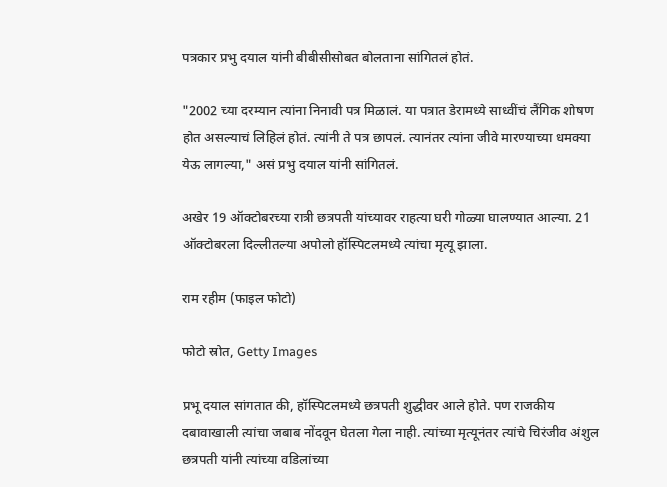पत्रकार प्रभु दयाल यांनी बीबीसीसोबत बोलताना सांगितलं होतं.

"2002 च्या दरम्यान त्यांना निनावी पत्र मिळालं. या पत्रात डेरामध्ये साध्वींचं लैंगिक शोषण होत असल्याचं लिहिलं होतं. त्यांनी ते पत्र छापलं. त्यानंतर त्यांना जीवे मारण्याच्या धमक्या येऊ लागल्या," असं प्रभु दयाल यांनी सांगितलं.

अखेर 19 ऑक्टोबरच्या रात्री छत्रपती यांच्यावर राहत्या घरी गोळ्या घालण्यात आल्या. 21 ऑक्टोबरला दिल्लीतल्या अपोलो हॉस्पिटलमध्ये त्यांचा मृत्यू झाला.

राम रहीम (फाइल फोटो)

फोटो स्रोत, Getty Images

प्रभू दयाल सांगतात की, हॉस्पिटलमध्ये छत्रपती शुद्धीवर आले होते. पण राजकीय दबावाखाली त्यांचा जबाब नोंदवून घेतला गेला नाही. त्यांच्या मृत्यूनंतर त्यांचे चिरंजीव अंशुल छत्रपती यांनी त्यांच्या वडिलांच्या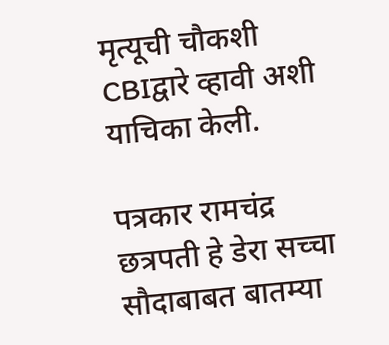मृत्यूची चौकशी CBIद्वारे व्हावी अशी याचिका केली.

पत्रकार रामचंद्र छत्रपती हे डेरा सच्चा सौदाबाबत बातम्या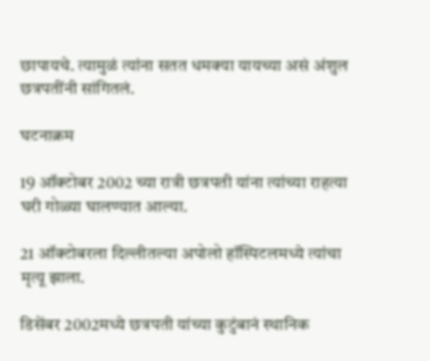छापायचे. त्यामुळं त्यांना सतत धमक्या यायच्या असं अंशुल छत्रपतींनी सांगितलं.

घटनाक्रम

19 ऑक्टोबर 2002 च्या रात्री छत्रपती यांना त्यांच्या राहत्या घरी गोळ्या घालण्यात आल्या.

21 ऑक्टोबरला दिल्लीतल्या अपोलो हॉस्पिटलमध्ये त्यांचा मृत्यू झाला.

डिसेंबर 2002मध्ये छत्रपती यांच्या कुटुंबानं स्थानिक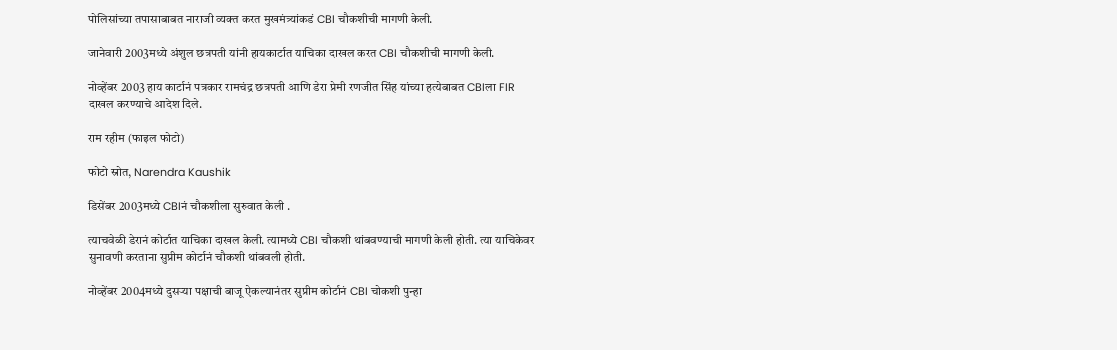पोलिसांच्या तपासाबाबत नाराजी व्यक्त करत मुखमंत्र्यांकडं CBI चौकशीची मागणी केली.

जानेवारी 2003मध्ये अंशुल छत्रपती यांनी हायकार्टात याचिका दाखल करत CBI चौकशीची मागणी केली.

नोव्हेंबर 2003 हाय कार्टानं पत्रकार रामचंद्र छत्रपती आणि डेरा प्रेमी रणजीत सिंह यांच्या हत्येबाबत CBIला FIR दाखल करण्याचे आदेश दिले.

राम रहीम (फाइल फोटो)

फोटो स्रोत, Narendra Kaushik

डिसेंबर 2003मध्ये CBIनं चौकशीला सुरुवात केली .

त्याचवेळी डेरानं कोर्टात याचिका दाखल केली. त्यामध्ये CBI चौकशी थांबवण्याची मागणी केली होती. त्या याचिकेवर सुनावणी करताना सुप्रीम कोर्टानं चौकशी थांबवली होती.

नोव्हेंबर 2004मध्ये दुसऱ्या पक्षाची बाजू ऐकल्यानंतर सुप्रीम कोर्टानं CBI चोकशी पुन्हा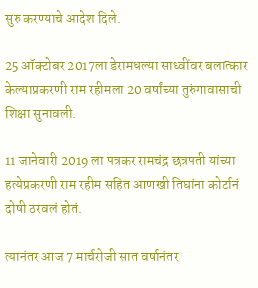सुरु करण्याचे आदेश दिले.

25 ऑक्टोबर 2017ला डेरामधल्या साध्वींवर बलात्कार केल्याप्रकरणी राम रहीमला 20 वर्षांच्या तुरुंगावासाची शिक्षा सुनावली.

11 जानेवारी 2019 ला पत्रकर रामचंद्र छत्रपती यांच्या हत्येप्रकरणी राम रहीम सहित आणखी तिघांना कोर्टानं दोषी ठरवलं होतं.

त्यानंतर आज 7 मार्चरोजी सात वर्षानंतर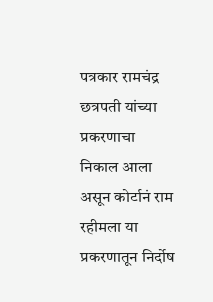पत्रकार रामचंद्र छत्रपती यांच्या प्रकरणाचा निकाल आला असून कोर्टानं राम रहीमला या प्रकरणातून निर्दोष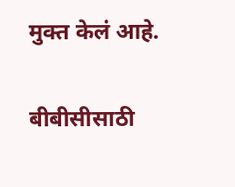मुक्त केलं आहे.

बीबीसीसाठी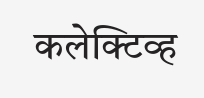कलेक्टिव्ह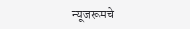न्यूजरूमचे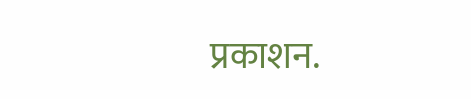प्रकाशन.